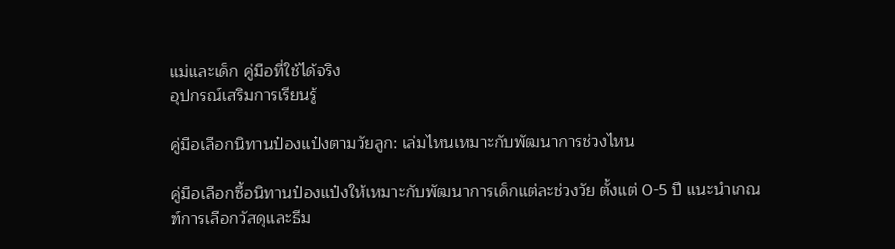แม่และเด็ก คู่มือที่ใช้ได้จริง
อุปกรณ์เสริมการเรียนรู้

คู่มือเลือกนิทานป๋องแป๋งตามวัยลูก: เล่มไหนเหมาะกับพัฒนาการช่วงไหน

คู่มือเลือกซื้อนิทานป๋องแป๋งให้เหมาะกับพัฒนาการเด็กแต่ละช่วงวัย ตั้งแต่ 0-5 ปี แนะนำเกณฑ์การเลือกวัสดุและธีม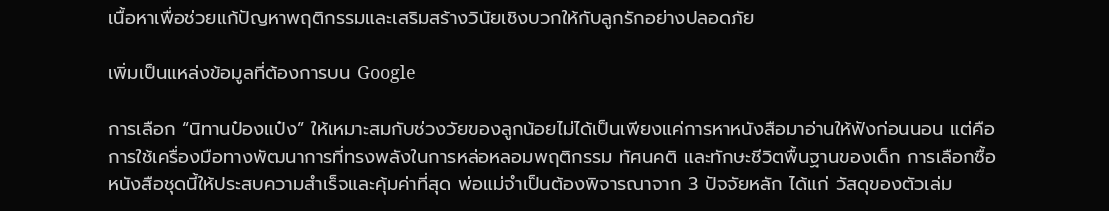เนื้อหาเพื่อช่วยแก้ปัญหาพฤติกรรมและเสริมสร้างวินัยเชิงบวกให้กับลูกรักอย่างปลอดภัย

เพิ่มเป็นแหล่งข้อมูลที่ต้องการบน Google

การเลือก “นิทานป๋องแป๋ง” ให้เหมาะสมกับช่วงวัยของลูกน้อยไม่ได้เป็นเพียงแค่การหาหนังสือมาอ่านให้ฟังก่อนนอน แต่คือการใช้เครื่องมือทางพัฒนาการที่ทรงพลังในการหล่อหลอมพฤติกรรม ทัศนคติ และทักษะชีวิตพื้นฐานของเด็ก การเลือกซื้อหนังสือชุดนี้ให้ประสบความสำเร็จและคุ้มค่าที่สุด พ่อแม่จำเป็นต้องพิจารณาจาก 3 ปัจจัยหลัก ได้แก่ วัสดุของตัวเล่ม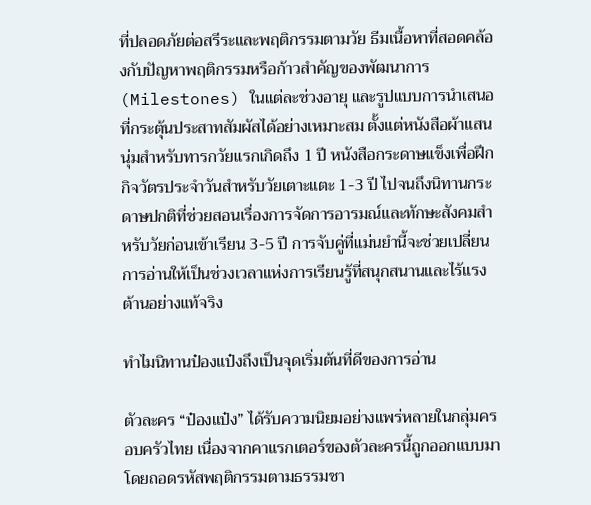ที่ปลอดภัยต่อสรีระและพฤติกรรมตามวัย ธีมเนื้อหาที่สอดคล้องกับปัญหาพฤติกรรมหรือก้าวสำคัญของพัฒนาการ (Milestones) ในแต่ละช่วงอายุ และรูปแบบการนำเสนอที่กระตุ้นประสาทสัมผัสได้อย่างเหมาะสม ตั้งแต่หนังสือผ้าแสนนุ่มสำหรับทารกวัยแรกเกิดถึง 1 ปี หนังสือกระดาษแข็งเพื่อฝึกกิจวัตรประจำวันสำหรับวัยเตาะแตะ 1-3 ปี ไปจนถึงนิทานกระดาษปกติที่ช่วยสอนเรื่องการจัดการอารมณ์และทักษะสังคมสำหรับวัยก่อนเข้าเรียน 3-5 ปี การจับคู่ที่แม่นยำนี้จะช่วยเปลี่ยนการอ่านให้เป็นช่วงเวลาแห่งการเรียนรู้ที่สนุกสนานและไร้แรงต้านอย่างแท้จริง

ทำไมนิทานป๋องแป๋งถึงเป็นจุดเริ่มต้นที่ดีของการอ่าน

ตัวละคร “ป๋องแป๋ง” ได้รับความนิยมอย่างแพร่หลายในกลุ่มครอบครัวไทย เนื่องจากคาแรกเตอร์ของตัวละครนี้ถูกออกแบบมาโดยถอดรหัสพฤติกรรมตามธรรมชา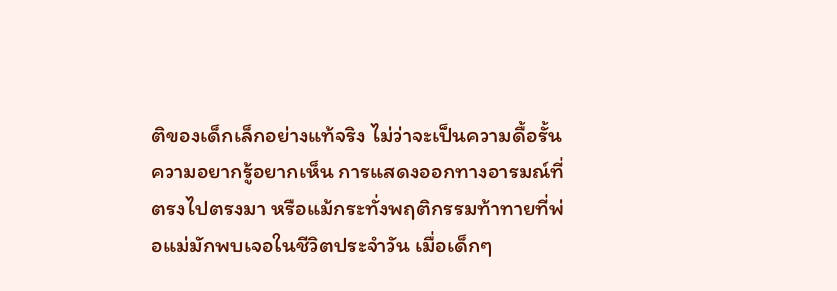ติของเด็กเล็กอย่างแท้จริง ไม่ว่าจะเป็นความดื้อรั้น ความอยากรู้อยากเห็น การแสดงออกทางอารมณ์ที่ตรงไปตรงมา หรือแม้กระทั่งพฤติกรรมท้าทายที่พ่อแม่มักพบเจอในชีวิตประจำวัน เมื่อเด็กๆ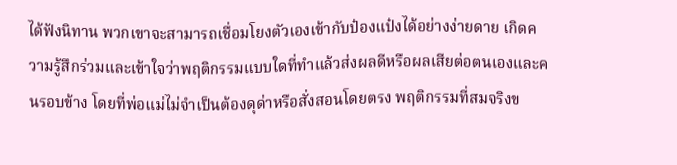ได้ฟังนิทาน พวกเขาจะสามารถเชื่อมโยงตัวเองเข้ากับป๋องแป๋งได้อย่างง่ายดาย เกิดความรู้สึกร่วมและเข้าใจว่าพฤติกรรมแบบใดที่ทำแล้วส่งผลดีหรือผลเสียต่อตนเองและคนรอบข้าง โดยที่พ่อแม่ไม่จำเป็นต้องดุด่าหรือสั่งสอนโดยตรง พฤติกรรมที่สมจริงข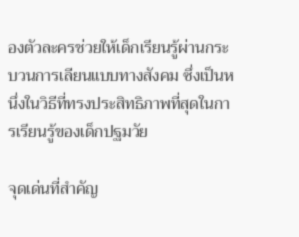องตัวละครช่วยให้เด็กเรียนรู้ผ่านกระบวนการเลียนแบบทางสังคม ซึ่งเป็นหนึ่งในวิธีที่ทรงประสิทธิภาพที่สุดในการเรียนรู้ของเด็กปฐมวัย

จุดเด่นที่สำคัญ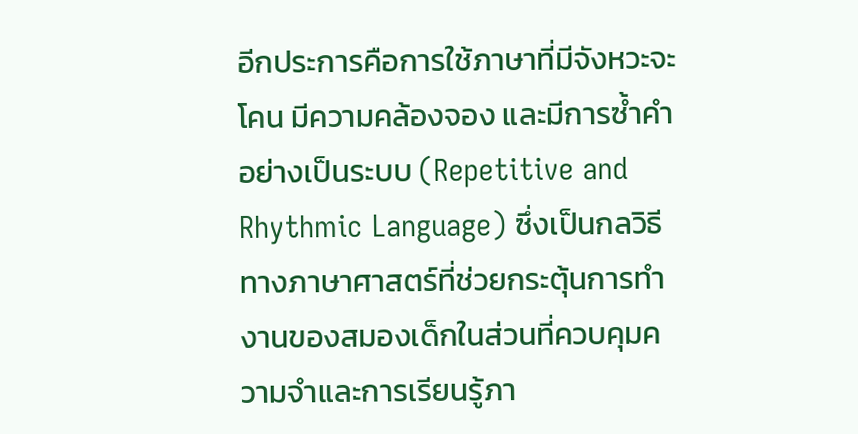อีกประการคือการใช้ภาษาที่มีจังหวะจะโคน มีความคล้องจอง และมีการซ้ำคำอย่างเป็นระบบ (Repetitive and Rhythmic Language) ซึ่งเป็นกลวิธีทางภาษาศาสตร์ที่ช่วยกระตุ้นการทำงานของสมองเด็กในส่วนที่ควบคุมความจำและการเรียนรู้ภา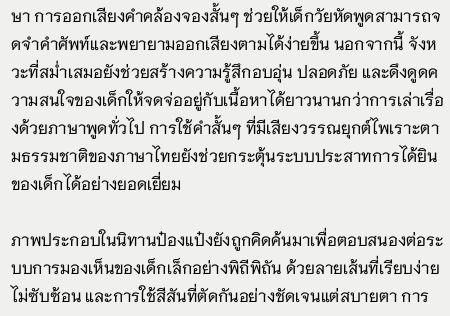ษา การออกเสียงคำคล้องจองสั้นๆ ช่วยให้เด็กวัยหัดพูดสามารถจดจำคำศัพท์และพยายามออกเสียงตามได้ง่ายขึ้น นอกจากนี้ จังหวะที่สม่ำเสมอยังช่วยสร้างความรู้สึกอบอุ่น ปลอดภัย และดึงดูดความสนใจของเด็กให้จดจ่ออยู่กับเนื้อหาได้ยาวนานกว่าการเล่าเรื่องด้วยภาษาพูดทั่วไป การใช้คำสั้นๆ ที่มีเสียงวรรณยุกต์ไพเราะตามธรรมชาติของภาษาไทยยังช่วยกระตุ้นระบบประสาทการได้ยินของเด็กได้อย่างยอดเยี่ยม

ภาพประกอบในนิทานป๋องแป๋งยังถูกคิดค้นมาเพื่อตอบสนองต่อระบบการมองเห็นของเด็กเล็กอย่างพิถีพิถัน ด้วยลายเส้นที่เรียบง่าย ไม่ซับซ้อน และการใช้สีสันที่ตัดกันอย่างชัดเจนแต่สบายตา การ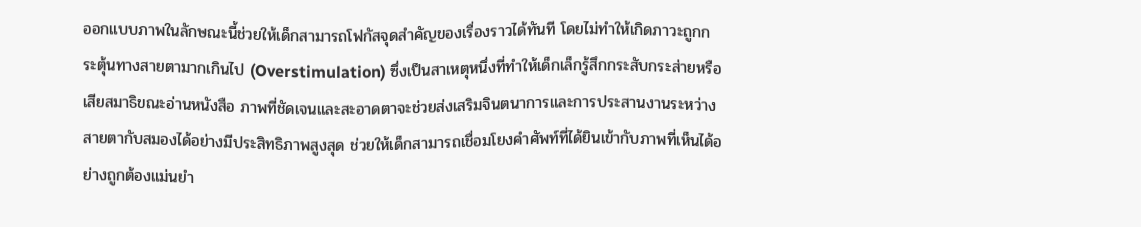ออกแบบภาพในลักษณะนี้ช่วยให้เด็กสามารถโฟกัสจุดสำคัญของเรื่องราวได้ทันที โดยไม่ทำให้เกิดภาวะถูกกระตุ้นทางสายตามากเกินไป (Overstimulation) ซึ่งเป็นสาเหตุหนึ่งที่ทำให้เด็กเล็กรู้สึกกระสับกระส่ายหรือเสียสมาธิขณะอ่านหนังสือ ภาพที่ชัดเจนและสะอาดตาจะช่วยส่งเสริมจินตนาการและการประสานงานระหว่างสายตากับสมองได้อย่างมีประสิทธิภาพสูงสุด ช่วยให้เด็กสามารถเชื่อมโยงคำศัพท์ที่ได้ยินเข้ากับภาพที่เห็นได้อย่างถูกต้องแม่นยำ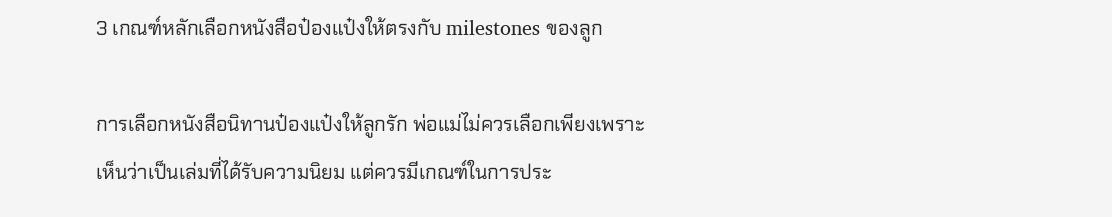3 เกณฑ์หลักเลือกหนังสือป๋องแป๋งให้ตรงกับ milestones ของลูก

การเลือกหนังสือนิทานป๋องแป๋งให้ลูกรัก พ่อแม่ไม่ควรเลือกเพียงเพราะเห็นว่าเป็นเล่มที่ได้รับความนิยม แต่ควรมีเกณฑ์ในการประ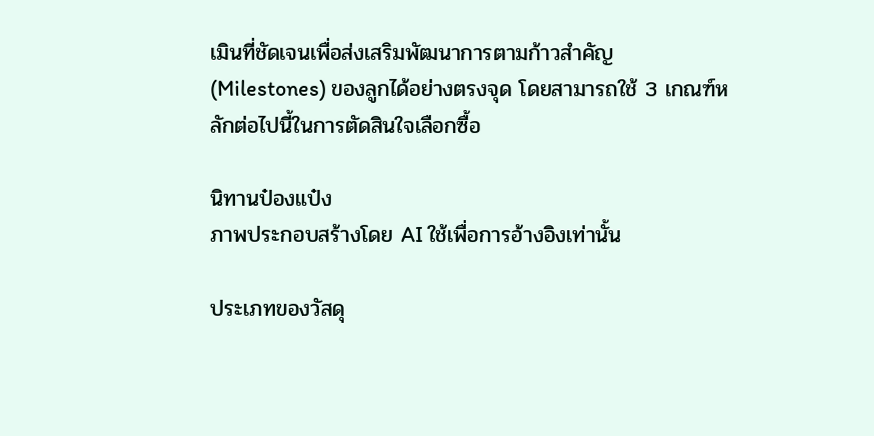เมินที่ชัดเจนเพื่อส่งเสริมพัฒนาการตามก้าวสำคัญ (Milestones) ของลูกได้อย่างตรงจุด โดยสามารถใช้ 3 เกณฑ์หลักต่อไปนี้ในการตัดสินใจเลือกซื้อ

นิทานป๋องแป๋ง
ภาพประกอบสร้างโดย AI ใช้เพื่อการอ้างอิงเท่านั้น

ประเภทของวัสดุ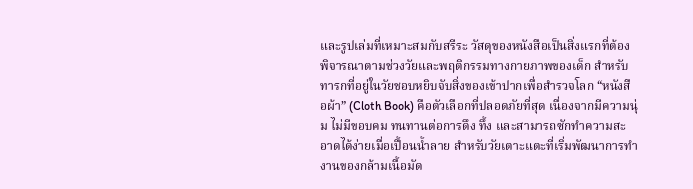และรูปเล่มที่เหมาะสมกับสรีระ วัสดุของหนังสือเป็นสิ่งแรกที่ต้องพิจารณาตามช่วงวัยและพฤติกรรมทางกายภาพของเด็ก สำหรับทารกที่อยู่ในวัยชอบหยิบจับสิ่งของเข้าปากเพื่อสำรวจโลก “หนังสือผ้า” (Cloth Book) คือตัวเลือกที่ปลอดภัยที่สุด เนื่องจากมีความนุ่ม ไม่มีขอบคม ทนทานต่อการดึง ทึ้ง และสามารถซักทำความสะอาดได้ง่ายเมื่อเปื้อนน้ำลาย สำหรับวัยเตาะแตะที่เริ่มพัฒนาการทำงานของกล้ามเนื้อมัด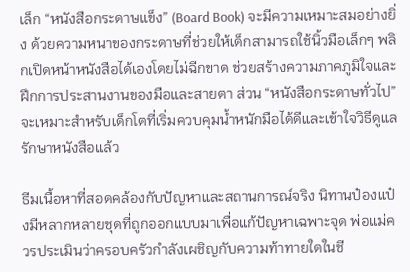เล็ก “หนังสือกระดาษแข็ง” (Board Book) จะมีความเหมาะสมอย่างยิ่ง ด้วยความหนาของกระดาษที่ช่วยให้เด็กสามารถใช้นิ้วมือเล็กๆ พลิกเปิดหน้าหนังสือได้เองโดยไม่ฉีกขาด ช่วยสร้างความภาคภูมิใจและฝึกการประสานงานของมือและสายตา ส่วน “หนังสือกระดาษทั่วไป” จะเหมาะสำหรับเด็กโตที่เริ่มควบคุมน้ำหนักมือได้ดีและเข้าใจวิธีดูแลรักษาหนังสือแล้ว

ธีมเนื้อหาที่สอดคล้องกับปัญหาและสถานการณ์จริง นิทานป๋องแป๋งมีหลากหลายชุดที่ถูกออกแบบมาเพื่อแก้ปัญหาเฉพาะจุด พ่อแม่ควรประเมินว่าครอบครัวกำลังเผชิญกับความท้าทายใดในชี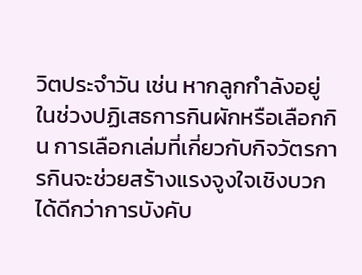วิตประจำวัน เช่น หากลูกกำลังอยู่ในช่วงปฏิเสธการกินผักหรือเลือกกิน การเลือกเล่มที่เกี่ยวกับกิจวัตรการกินจะช่วยสร้างแรงจูงใจเชิงบวกได้ดีกว่าการบังคับ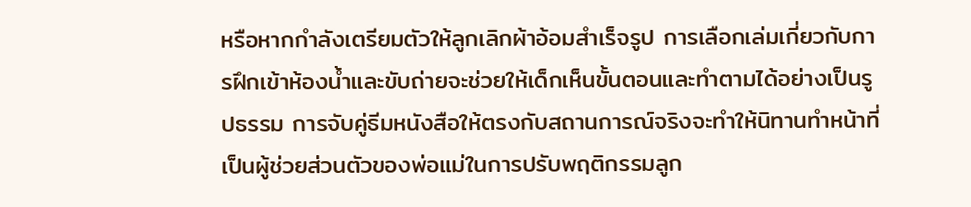หรือหากกำลังเตรียมตัวให้ลูกเลิกผ้าอ้อมสำเร็จรูป การเลือกเล่มเกี่ยวกับการฝึกเข้าห้องน้ำและขับถ่ายจะช่วยให้เด็กเห็นขั้นตอนและทำตามได้อย่างเป็นรูปธรรม การจับคู่ธีมหนังสือให้ตรงกับสถานการณ์จริงจะทำให้นิทานทำหน้าที่เป็นผู้ช่วยส่วนตัวของพ่อแม่ในการปรับพฤติกรรมลูก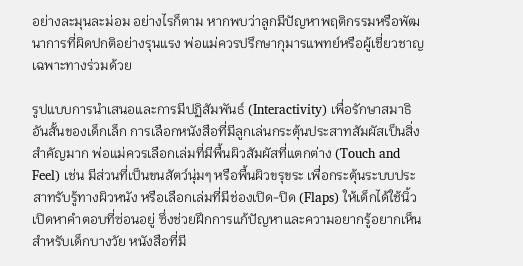อย่างละมุนละม่อม อย่างไรก็ตาม หากพบว่าลูกมีปัญหาพฤติกรรมหรือพัฒนาการที่ผิดปกติอย่างรุนแรง พ่อแม่ควรปรึกษากุมารแพทย์หรือผู้เชี่ยวชาญเฉพาะทางร่วมด้วย

รูปแบบการนำเสนอและการมีปฏิสัมพันธ์ (Interactivity) เพื่อรักษาสมาธิอันสั้นของเด็กเล็ก การเลือกหนังสือที่มีลูกเล่นกระตุ้นประสาทสัมผัสเป็นสิ่งสำคัญมาก พ่อแม่ควรเลือกเล่มที่มีพื้นผิวสัมผัสที่แตกต่าง (Touch and Feel) เช่น มีส่วนที่เป็นขนสัตว์นุ่มๆ หรือพื้นผิวขรุขระ เพื่อกระตุ้นระบบประสาทรับรู้ทางผิวหนัง หรือเลือกเล่มที่มีช่องเปิด-ปิด (Flaps) ให้เด็กได้ใช้นิ้วเปิดหาคำตอบที่ซ่อนอยู่ ซึ่งช่วยฝึกการแก้ปัญหาและความอยากรู้อยากเห็น สำหรับเด็กบางวัย หนังสือที่มี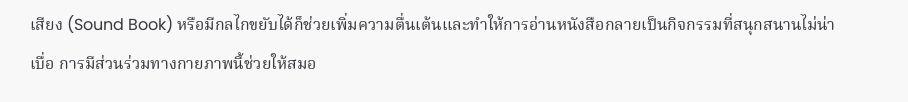เสียง (Sound Book) หรือมีกลไกขยับได้ก็ช่วยเพิ่มความตื่นเต้นและทำให้การอ่านหนังสือกลายเป็นกิจกรรมที่สนุกสนานไม่น่าเบื่อ การมีส่วนร่วมทางกายภาพนี้ช่วยให้สมอ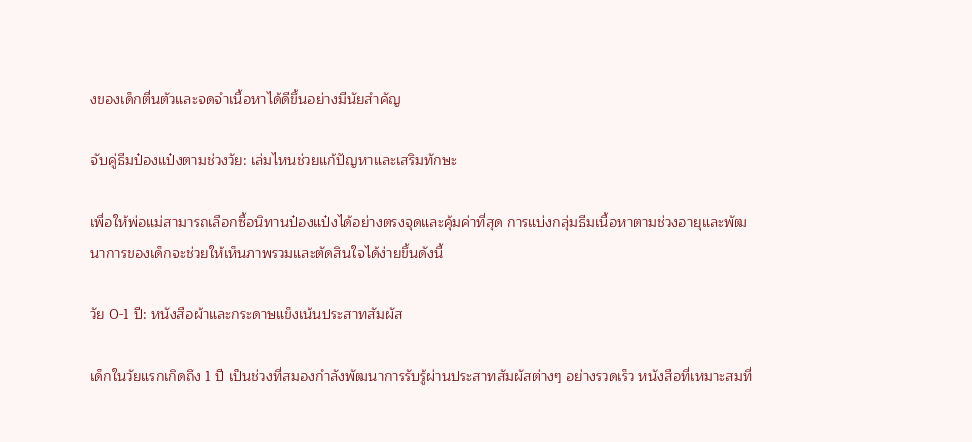งของเด็กตื่นตัวและจดจำเนื้อหาได้ดีขึ้นอย่างมีนัยสำคัญ

จับคู่ธีมป๋องแป๋งตามช่วงวัย: เล่มไหนช่วยแก้ปัญหาและเสริมทักษะ

เพื่อให้พ่อแม่สามารถเลือกซื้อนิทานป๋องแป๋งได้อย่างตรงจุดและคุ้มค่าที่สุด การแบ่งกลุ่มธีมเนื้อหาตามช่วงอายุและพัฒนาการของเด็กจะช่วยให้เห็นภาพรวมและตัดสินใจได้ง่ายขึ้นดังนี้

วัย 0-1 ปี: หนังสือผ้าและกระดาษแข็งเน้นประสาทสัมผัส

เด็กในวัยแรกเกิดถึง 1 ปี เป็นช่วงที่สมองกำลังพัฒนาการรับรู้ผ่านประสาทสัมผัสต่างๆ อย่างรวดเร็ว หนังสือที่เหมาะสมที่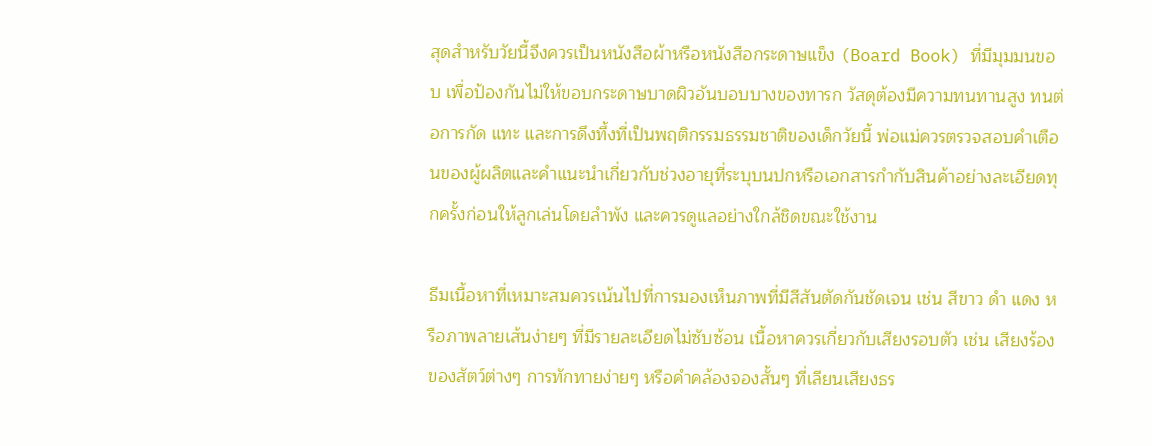สุดสำหรับวัยนี้จึงควรเป็นหนังสือผ้าหรือหนังสือกระดาษแข็ง (Board Book) ที่มีมุมมนขอบ เพื่อป้องกันไม่ให้ขอบกระดาษบาดผิวอันบอบบางของทารก วัสดุต้องมีความทนทานสูง ทนต่อการกัด แทะ และการดึงทึ้งที่เป็นพฤติกรรมธรรมชาติของเด็กวัยนี้ พ่อแม่ควรตรวจสอบคำเตือนของผู้ผลิตและคำแนะนำเกี่ยวกับช่วงอายุที่ระบุบนปกหรือเอกสารกำกับสินค้าอย่างละเอียดทุกครั้งก่อนให้ลูกเล่นโดยลำพัง และควรดูแลอย่างใกล้ชิดขณะใช้งาน

ธีมเนื้อหาที่เหมาะสมควรเน้นไปที่การมองเห็นภาพที่มีสีสันตัดกันชัดเจน เช่น สีขาว ดำ แดง หรือภาพลายเส้นง่ายๆ ที่มีรายละเอียดไม่ซับซ้อน เนื้อหาควรเกี่ยวกับเสียงรอบตัว เช่น เสียงร้องของสัตว์ต่างๆ การทักทายง่ายๆ หรือคำคล้องจองสั้นๆ ที่เลียนเสียงธร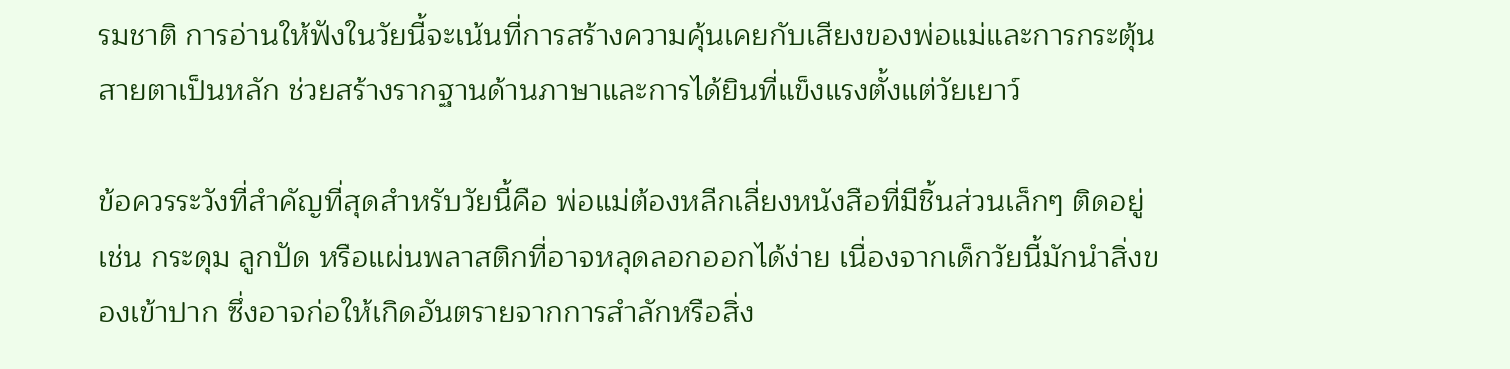รมชาติ การอ่านให้ฟังในวัยนี้จะเน้นที่การสร้างความคุ้นเคยกับเสียงของพ่อแม่และการกระตุ้นสายตาเป็นหลัก ช่วยสร้างรากฐานด้านภาษาและการได้ยินที่แข็งแรงตั้งแต่วัยเยาว์

ข้อควรระวังที่สำคัญที่สุดสำหรับวัยนี้คือ พ่อแม่ต้องหลีกเลี่ยงหนังสือที่มีชิ้นส่วนเล็กๆ ติดอยู่ เช่น กระดุม ลูกปัด หรือแผ่นพลาสติกที่อาจหลุดลอกออกได้ง่าย เนื่องจากเด็กวัยนี้มักนำสิ่งของเข้าปาก ซึ่งอาจก่อให้เกิดอันตรายจากการสำลักหรือสิ่ง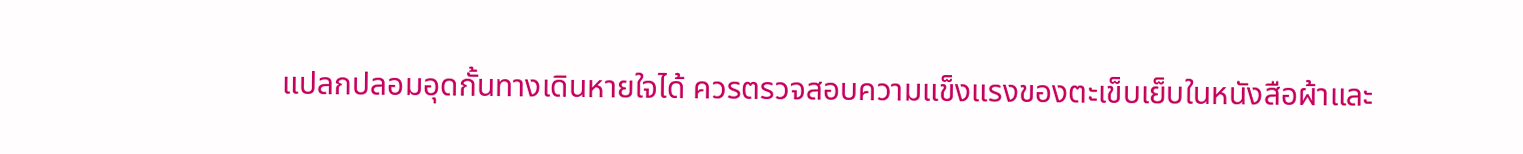แปลกปลอมอุดกั้นทางเดินหายใจได้ ควรตรวจสอบความแข็งแรงของตะเข็บเย็บในหนังสือผ้าและ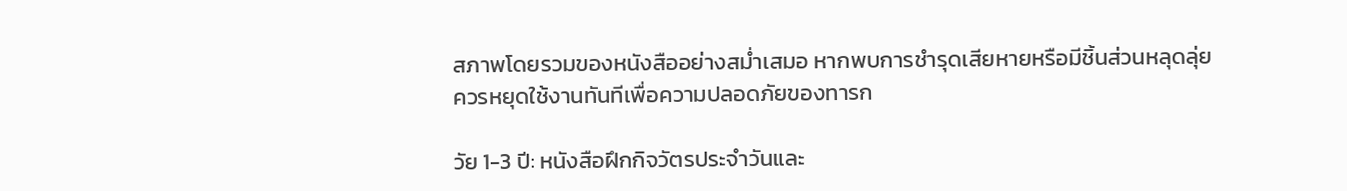สภาพโดยรวมของหนังสืออย่างสม่ำเสมอ หากพบการชำรุดเสียหายหรือมีชิ้นส่วนหลุดลุ่ย ควรหยุดใช้งานทันทีเพื่อความปลอดภัยของทารก

วัย 1-3 ปี: หนังสือฝึกกิจวัตรประจำวันและ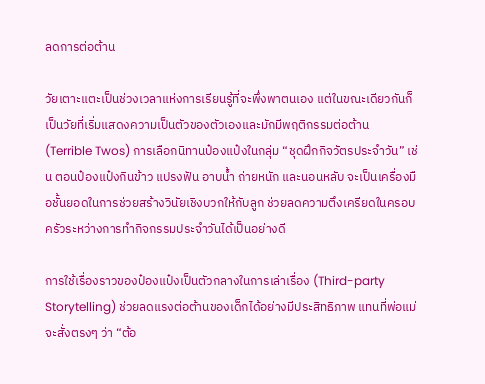ลดการต่อต้าน

วัยเตาะแตะเป็นช่วงเวลาแห่งการเรียนรู้ที่จะพึ่งพาตนเอง แต่ในขณะเดียวกันก็เป็นวัยที่เริ่มแสดงความเป็นตัวของตัวเองและมักมีพฤติกรรมต่อต้าน (Terrible Twos) การเลือกนิทานป๋องแป๋งในกลุ่ม “ชุดฝึกกิจวัตรประจำวัน” เช่น ตอนป๋องแป๋งกินข้าว แปรงฟัน อาบน้ำ ถ่ายหนัก และนอนหลับ จะเป็นเครื่องมือชั้นยอดในการช่วยสร้างวินัยเชิงบวกให้กับลูก ช่วยลดความตึงเครียดในครอบครัวระหว่างการทำกิจกรรมประจำวันได้เป็นอย่างดี

การใช้เรื่องราวของป๋องแป๋งเป็นตัวกลางในการเล่าเรื่อง (Third-party Storytelling) ช่วยลดแรงต่อต้านของเด็กได้อย่างมีประสิทธิภาพ แทนที่พ่อแม่จะสั่งตรงๆ ว่า “ต้อ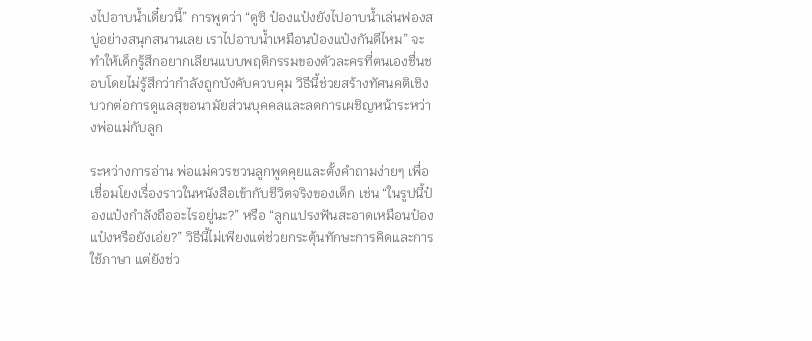งไปอาบน้ำเดี๋ยวนี้” การพูดว่า “ดูซิ ป๋องแป๋งยังไปอาบน้ำเล่นฟองสบู่อย่างสนุกสนานเลย เราไปอาบน้ำเหมือนป๋องแป๋งกันดีไหม” จะทำให้เด็กรู้สึกอยากเลียนแบบพฤติกรรมของตัวละครที่ตนเองชื่นชอบโดยไม่รู้สึกว่ากำลังถูกบังคับควบคุม วิธีนี้ช่วยสร้างทัศนคติเชิงบวกต่อการดูแลสุขอนามัยส่วนบุคคลและลดการเผชิญหน้าระหว่างพ่อแม่กับลูก

ระหว่างการอ่าน พ่อแม่ควรชวนลูกพูดคุยและตั้งคำถามง่ายๆ เพื่อเชื่อมโยงเรื่องราวในหนังสือเข้ากับชีวิตจริงของเด็ก เช่น “ในรูปนี้ป๋องแป๋งกำลังถืออะไรอยู่นะ?” หรือ “ลูกแปรงฟันสะอาดเหมือนป๋องแป๋งหรือยังเอ่ย?” วิธีนี้ไม่เพียงแต่ช่วยกระตุ้นทักษะการคิดและการใช้ภาษา แต่ยังช่ว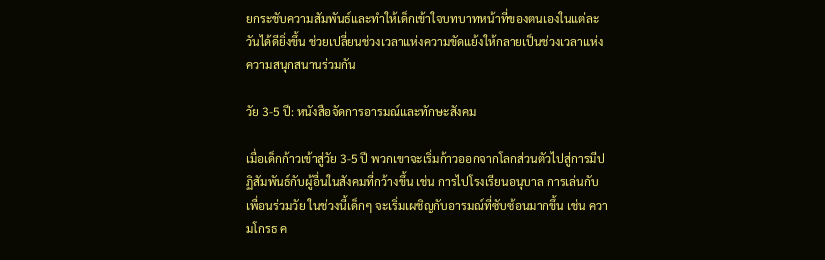ยกระชับความสัมพันธ์และทำให้เด็กเข้าใจบทบาทหน้าที่ของตนเองในแต่ละวันได้ดียิ่งขึ้น ช่วยเปลี่ยนช่วงเวลาแห่งความขัดแย้งให้กลายเป็นช่วงเวลาแห่งความสนุกสนานร่วมกัน

วัย 3-5 ปี: หนังสือจัดการอารมณ์และทักษะสังคม

เมื่อเด็กก้าวเข้าสู่วัย 3-5 ปี พวกเขาจะเริ่มก้าวออกจากโลกส่วนตัวไปสู่การมีปฏิสัมพันธ์กับผู้อื่นในสังคมที่กว้างขึ้น เช่น การไปโรงเรียนอนุบาล การเล่นกับเพื่อนร่วมวัย ในช่วงนี้เด็กๆ จะเริ่มเผชิญกับอารมณ์ที่ซับซ้อนมากขึ้น เช่น ความโกรธ ค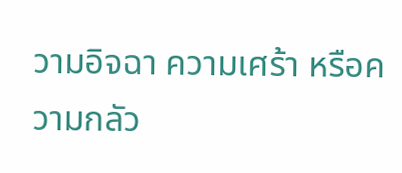วามอิจฉา ความเศร้า หรือความกลัว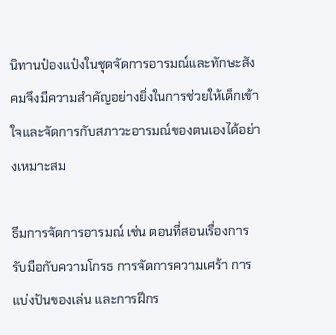นิทานป๋องแป๋งในชุดจัดการอารมณ์และทักษะสังคมจึงมีความสำคัญอย่างยิ่งในการช่วยให้เด็กเข้าใจและจัดการกับสภาวะอารมณ์ของตนเองได้อย่างเหมาะสม

ธีมการจัดการอารมณ์ เช่น ตอนที่สอนเรื่องการรับมือกับความโกรธ การจัดการความเศร้า การแบ่งปันของเล่น และการฝึกร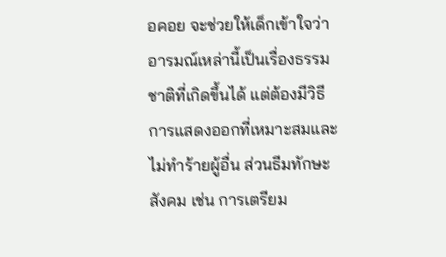อคอย จะช่วยให้เด็กเข้าใจว่าอารมณ์เหล่านี้เป็นเรื่องธรรมชาติที่เกิดขึ้นได้ แต่ต้องมีวิธีการแสดงออกที่เหมาะสมและไม่ทำร้ายผู้อื่น ส่วนธีมทักษะสังคม เช่น การเตรียม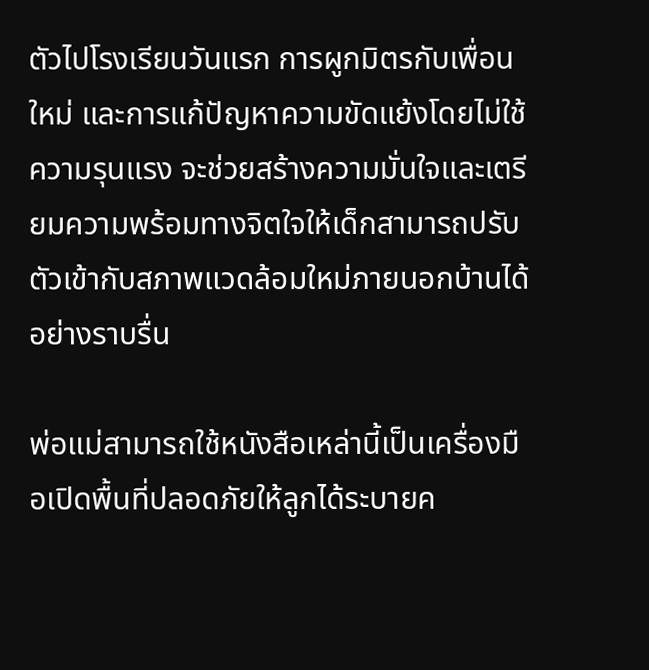ตัวไปโรงเรียนวันแรก การผูกมิตรกับเพื่อนใหม่ และการแก้ปัญหาความขัดแย้งโดยไม่ใช้ความรุนแรง จะช่วยสร้างความมั่นใจและเตรียมความพร้อมทางจิตใจให้เด็กสามารถปรับตัวเข้ากับสภาพแวดล้อมใหม่ภายนอกบ้านได้อย่างราบรื่น

พ่อแม่สามารถใช้หนังสือเหล่านี้เป็นเครื่องมือเปิดพื้นที่ปลอดภัยให้ลูกได้ระบายค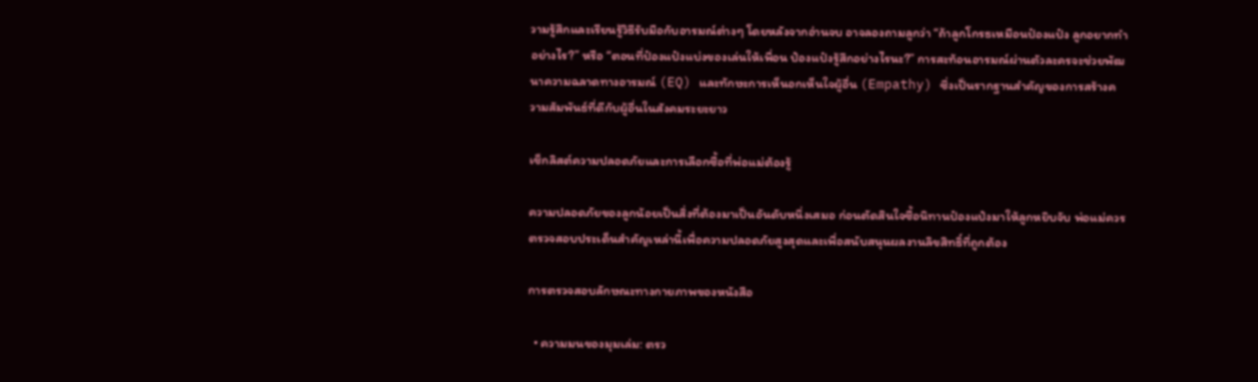วามรู้สึกและเรียนรู้วิธีรับมือกับอารมณ์ต่างๆ โดยหลังจากอ่านจบ อาจลองถามลูกว่า “ถ้าลูกโกรธเหมือนป๋องแป๋ง ลูกอยากทำอย่างไร?” หรือ “ตอนที่ป๋องแป๋งแบ่งของเล่นให้เพื่อน ป๋องแป๋งรู้สึกอย่างไรนะ?” การสะท้อนอารมณ์ผ่านตัวละครจะช่วยพัฒนาความฉลาดทางอารมณ์ (EQ) และทักษะการเห็นอกเห็นใจผู้อื่น (Empathy) ซึ่งเป็นรากฐานสำคัญของการสร้างความสัมพันธ์ที่ดีกับผู้อื่นในสังคมระยะยาว

เช็กลิสต์ความปลอดภัยและการเลือกซื้อที่พ่อแม่ต้องรู้

ความปลอดภัยของลูกน้อยเป็นสิ่งที่ต้องมาเป็นอันดับหนึ่งเสมอ ก่อนตัดสินใจซื้อนิทานป๋องแป๋งมาให้ลูกหยิบจับ พ่อแม่ควรตรวจสอบประเด็นสำคัญเหล่านี้เพื่อความปลอดภัยสูงสุดและเพื่อสนับสนุนผลงานลิขสิทธิ์ที่ถูกต้อง

การตรวจสอบลักษณะทางกายภาพของหนังสือ

  • ความมนของมุมเล่ม: ตรว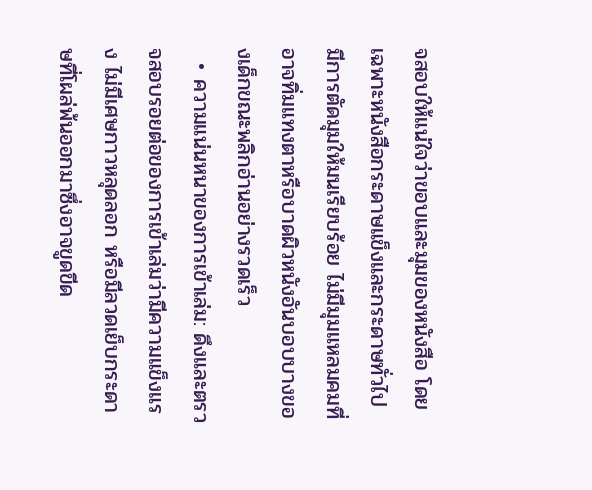จสอบให้แน่ใจว่าขอบและมุมของหนังสือ โดยเฉพาะหนังสือกระดาษแข็งและกระดาษทั่วไป มีการตัดมุมให้มนเรียบร้อย ไม่มีมุมแหลมคมที่อาจทิ่มแทงตาหรือบาดผิวหนังอันบอบบางของเด็กขณะพลิกอ่านอย่างรวดเร็ว
  • ความแน่นหนาของการเข้าเล่ม: ดึงและตรวจสอบรอยต่อของการเข้าเล่มว่ามีความแข็งแรง ไม่มีเศษกาวหลุดลอก หรือมีลวดเย็บกระดาษที่โผล่พ้นออกมาซึ่งอาจขูดขีด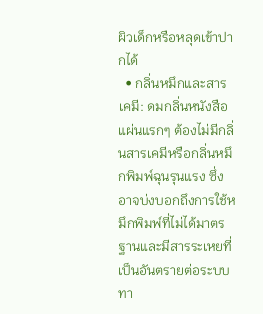ผิวเด็กหรือหลุดเข้าปากได้
  • กลิ่นหมึกและสารเคมี: ดมกลิ่นหนังสือแผ่นแรกๆ ต้องไม่มีกลิ่นสารเคมีหรือกลิ่นหมึกพิมพ์ฉุนรุนแรง ซึ่งอาจบ่งบอกถึงการใช้หมึกพิมพ์ที่ไม่ได้มาตรฐานและมีสารระเหยที่เป็นอันตรายต่อระบบทา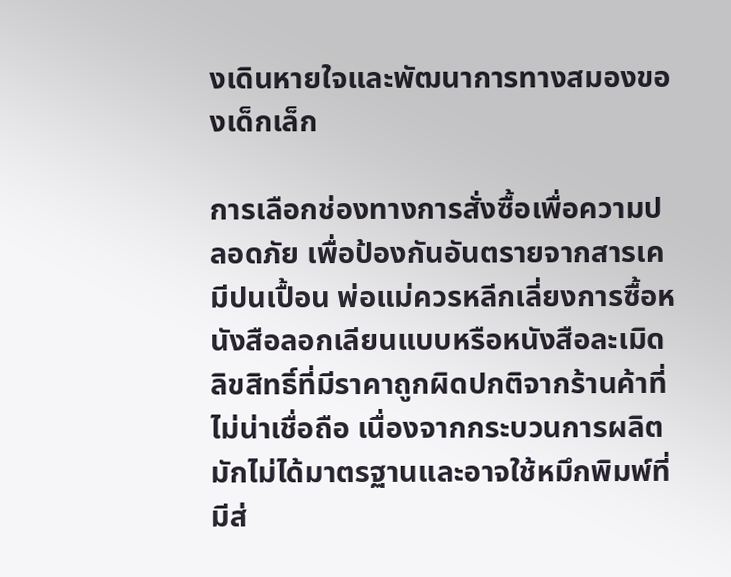งเดินหายใจและพัฒนาการทางสมองของเด็กเล็ก

การเลือกช่องทางการสั่งซื้อเพื่อความปลอดภัย เพื่อป้องกันอันตรายจากสารเคมีปนเปื้อน พ่อแม่ควรหลีกเลี่ยงการซื้อหนังสือลอกเลียนแบบหรือหนังสือละเมิดลิขสิทธิ์ที่มีราคาถูกผิดปกติจากร้านค้าที่ไม่น่าเชื่อถือ เนื่องจากกระบวนการผลิตมักไม่ได้มาตรฐานและอาจใช้หมึกพิมพ์ที่มีส่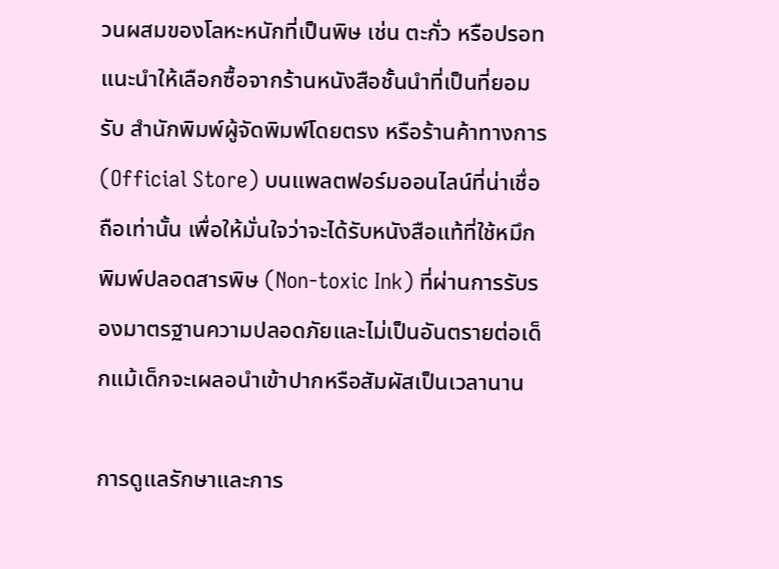วนผสมของโลหะหนักที่เป็นพิษ เช่น ตะกั่ว หรือปรอท แนะนำให้เลือกซื้อจากร้านหนังสือชั้นนำที่เป็นที่ยอมรับ สำนักพิมพ์ผู้จัดพิมพ์โดยตรง หรือร้านค้าทางการ (Official Store) บนแพลตฟอร์มออนไลน์ที่น่าเชื่อถือเท่านั้น เพื่อให้มั่นใจว่าจะได้รับหนังสือแท้ที่ใช้หมึกพิมพ์ปลอดสารพิษ (Non-toxic Ink) ที่ผ่านการรับรองมาตรฐานความปลอดภัยและไม่เป็นอันตรายต่อเด็กแม้เด็กจะเผลอนำเข้าปากหรือสัมผัสเป็นเวลานาน

การดูแลรักษาและการ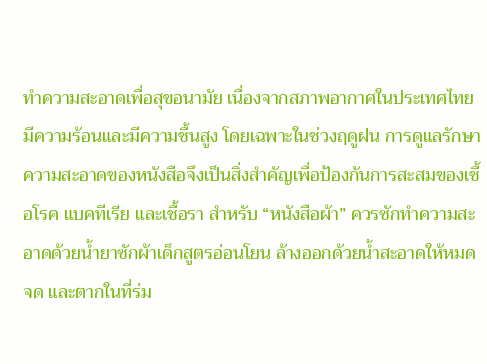ทำความสะอาดเพื่อสุขอนามัย เนื่องจากสภาพอากาศในประเทศไทยมีความร้อนและมีความชื้นสูง โดยเฉพาะในช่วงฤดูฝน การดูแลรักษาความสะอาดของหนังสือจึงเป็นสิ่งสำคัญเพื่อป้องกันการสะสมของเชื้อโรค แบคทีเรีย และเชื้อรา สำหรับ “หนังสือผ้า” ควรซักทำความสะอาดด้วยน้ำยาซักผ้าเด็กสูตรอ่อนโยน ล้างออกด้วยน้ำสะอาดให้หมดจด และตากในที่ร่ม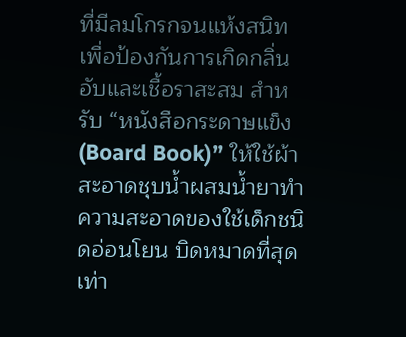ที่มีลมโกรกจนแห้งสนิทเพื่อป้องกันการเกิดกลิ่นอับและเชื้อราสะสม สำหรับ “หนังสือกระดาษแข็ง (Board Book)” ให้ใช้ผ้าสะอาดชุบน้ำผสมน้ำยาทำความสะอาดของใช้เด็กชนิดอ่อนโยน บิดหมาดที่สุดเท่า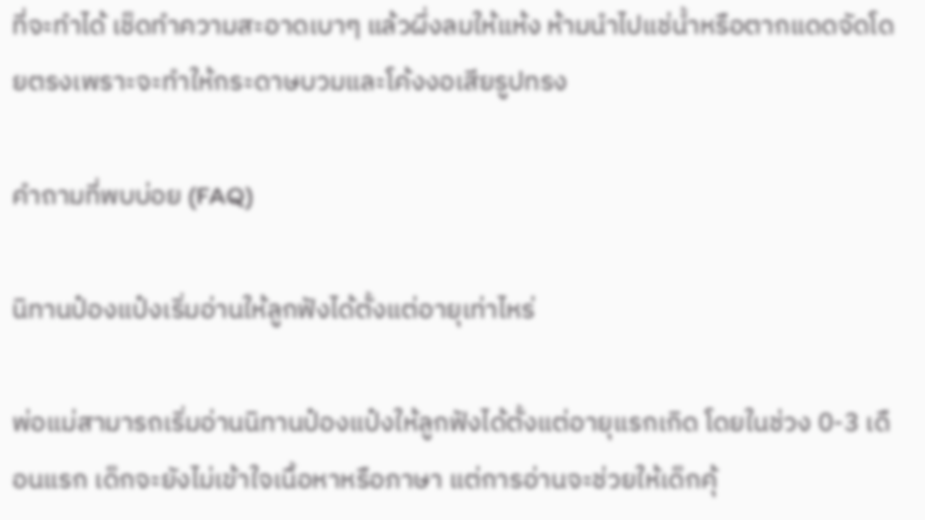ที่จะทำได้ เช็ดทำความสะอาดเบาๆ แล้วผึ่งลมให้แห้ง ห้ามนำไปแช่น้ำหรือตากแดดจัดโดยตรงเพราะจะทำให้กระดาษบวมและโค้งงอเสียรูปทรง

คำถามที่พบบ่อย (FAQ)

นิทานป๋องแป๋งเริ่มอ่านให้ลูกฟังได้ตั้งแต่อายุเท่าไหร่

พ่อแม่สามารถเริ่มอ่านนิทานป๋องแป๋งให้ลูกฟังได้ตั้งแต่อายุแรกเกิด โดยในช่วง 0-3 เดือนแรก เด็กจะยังไม่เข้าใจเนื้อหาหรือภาษา แต่การอ่านจะช่วยให้เด็กคุ้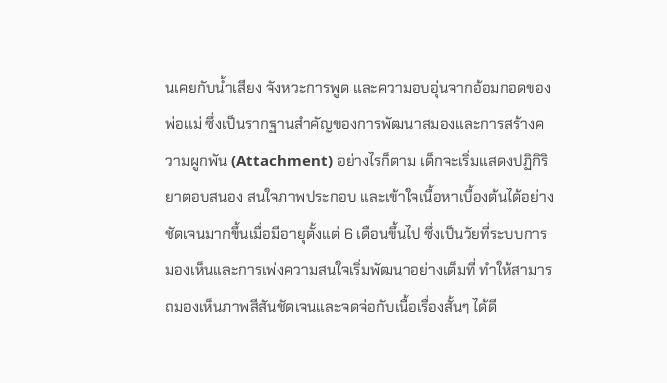นเคยกับน้ำเสียง จังหวะการพูด และความอบอุ่นจากอ้อมกอดของพ่อแม่ ซึ่งเป็นรากฐานสำคัญของการพัฒนาสมองและการสร้างความผูกพัน (Attachment) อย่างไรก็ตาม เด็กจะเริ่มแสดงปฏิกิริยาตอบสนอง สนใจภาพประกอบ และเข้าใจเนื้อหาเบื้องต้นได้อย่างชัดเจนมากขึ้นเมื่อมีอายุตั้งแต่ 6 เดือนขึ้นไป ซึ่งเป็นวัยที่ระบบการมองเห็นและการเพ่งความสนใจเริ่มพัฒนาอย่างเต็มที่ ทำให้สามารถมองเห็นภาพสีสันชัดเจนและจดจ่อกับเนื้อเรื่องสั้นๆ ได้ดี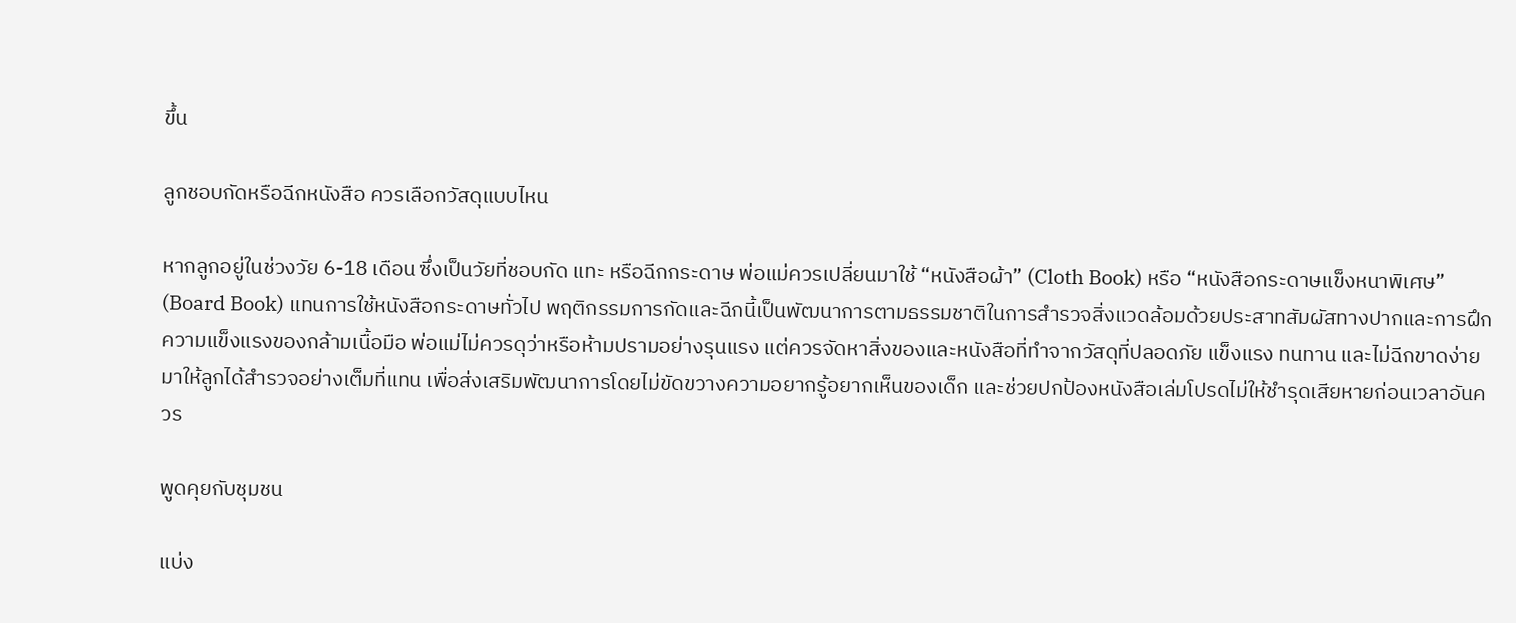ขึ้น

ลูกชอบกัดหรือฉีกหนังสือ ควรเลือกวัสดุแบบไหน

หากลูกอยู่ในช่วงวัย 6-18 เดือน ซึ่งเป็นวัยที่ชอบกัด แทะ หรือฉีกกระดาษ พ่อแม่ควรเปลี่ยนมาใช้ “หนังสือผ้า” (Cloth Book) หรือ “หนังสือกระดาษแข็งหนาพิเศษ” (Board Book) แทนการใช้หนังสือกระดาษทั่วไป พฤติกรรมการกัดและฉีกนี้เป็นพัฒนาการตามธรรมชาติในการสำรวจสิ่งแวดล้อมด้วยประสาทสัมผัสทางปากและการฝึกความแข็งแรงของกล้ามเนื้อมือ พ่อแม่ไม่ควรดุว่าหรือห้ามปรามอย่างรุนแรง แต่ควรจัดหาสิ่งของและหนังสือที่ทำจากวัสดุที่ปลอดภัย แข็งแรง ทนทาน และไม่ฉีกขาดง่ายมาให้ลูกได้สำรวจอย่างเต็มที่แทน เพื่อส่งเสริมพัฒนาการโดยไม่ขัดขวางความอยากรู้อยากเห็นของเด็ก และช่วยปกป้องหนังสือเล่มโปรดไม่ให้ชำรุดเสียหายก่อนเวลาอันควร

พูดคุยกับชุมชน

แบ่ง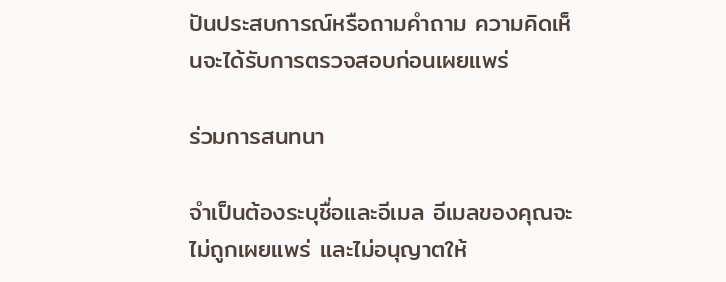ปันประสบการณ์หรือถามคำถาม ความคิดเห็นจะได้รับการตรวจสอบก่อนเผยแพร่

ร่วมการสนทนา

จำเป็นต้องระบุชื่อและอีเมล อีเมลของคุณจะไม่ถูกเผยแพร่ และไม่อนุญาตให้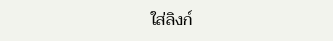ใส่ลิงก์